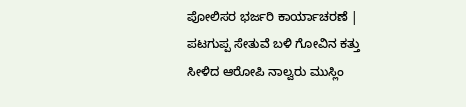ಪೋಲಿಸರ ಭರ್ಜರಿ ಕಾರ್ಯಾಚರಣೆ |  ಪಟಗುಪ್ಪ ಸೇತುವೆ ಬಳಿ ಗೋವಿನ ಕತ್ತು ಸೀಳಿದ ಆರೋಪಿ ನಾಲ್ವರು ಮುಸ್ಲಿಂ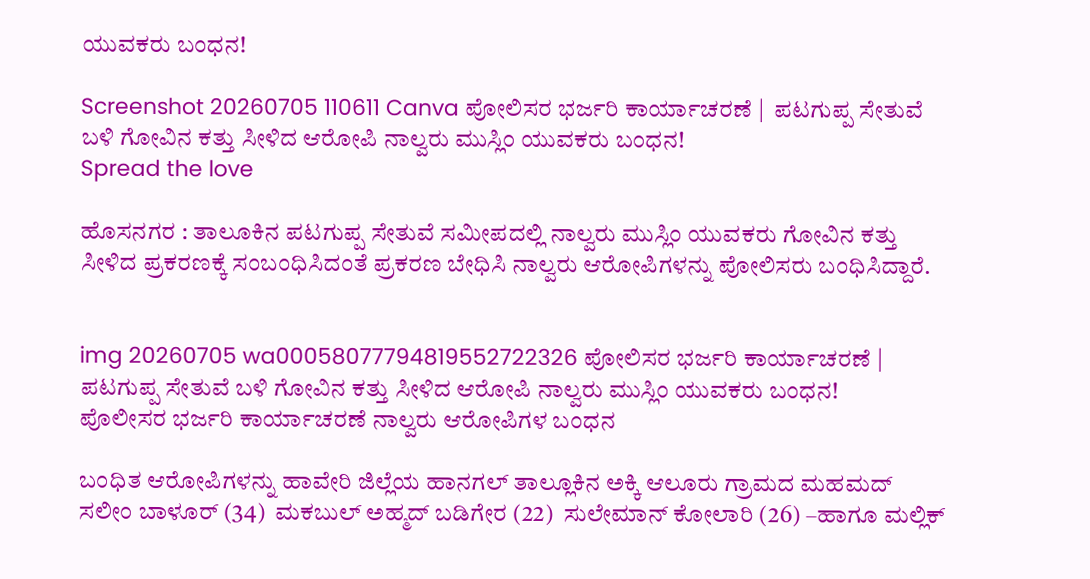ಯುವಕರು ಬಂಧನ!

Screenshot 20260705 110611 Canva ಪೋಲಿಸರ ಭರ್ಜರಿ ಕಾರ್ಯಾಚರಣೆ |  ಪಟಗುಪ್ಪ ಸೇತುವೆ ಬಳಿ ಗೋವಿನ ಕತ್ತು ಸೀಳಿದ ಆರೋಪಿ ನಾಲ್ವರು ಮುಸ್ಲಿಂ ಯುವಕರು ಬಂಧನ!
Spread the love

ಹೊಸನಗರ : ತಾಲೂಕಿನ ಪಟಗುಪ್ಪ ಸೇತುವೆ ಸಮೀಪದಲ್ಲಿ ನಾಲ್ವರು ಮುಸ್ಲಿಂ ಯುವಕರು ಗೋವಿನ ಕತ್ತು ಸೀಳಿದ ಪ್ರಕರಣಕ್ಕೆ ಸಂಬಂಧಿಸಿದಂತೆ ಪ್ರಕರಣ ಬೇಧಿಸಿ ನಾಲ್ವರು ಆರೋಪಿಗಳನ್ನು ಪೋಲಿಸರು ಬಂಧಿಸಿದ್ದಾರೆ.


img 20260705 wa00058077794819552722326 ಪೋಲಿಸರ ಭರ್ಜರಿ ಕಾರ್ಯಾಚರಣೆ |  ಪಟಗುಪ್ಪ ಸೇತುವೆ ಬಳಿ ಗೋವಿನ ಕತ್ತು ಸೀಳಿದ ಆರೋಪಿ ನಾಲ್ವರು ಮುಸ್ಲಿಂ ಯುವಕರು ಬಂಧನ!
ಪೊಲೀಸರ ಭರ್ಜರಿ ಕಾರ್ಯಾಚರಣೆ ನಾಲ್ವರು ಆರೋಪಿಗಳ ಬಂಧನ

ಬಂಧಿತ ಆರೋಪಿಗಳನ್ನು ಹಾವೇರಿ ಜಿಲ್ಲೆಯ ಹಾನಗಲ್ ತಾಲ್ಲೂಕಿನ ಅಕ್ಕಿ ಆಲೂರು ಗ್ರಾಮದ ಮಹಮದ್ ಸಲೀಂ ಬಾಳೂರ್ (34)  ಮಕಬುಲ್ ಅಹ್ಮದ್ ಬಡಿಗೇರ (22)  ಸುಲೇಮಾನ್ ಕೋಲಾರಿ (26) –ಹಾಗೂ ಮಲ್ಲಿಕ್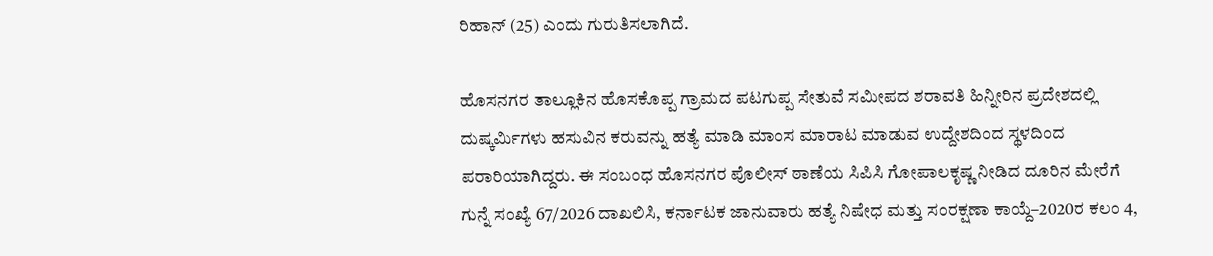ರಿಹಾನ್ (25) ಎಂದು ಗುರುತಿಸಲಾಗಿದೆ.

ಹೊಸನಗರ ತಾಲ್ಲೂಕಿನ ಹೊಸಕೊಪ್ಪ ಗ್ರಾಮದ ಪಟಗುಪ್ಪ ಸೇತುವೆ ಸಮೀಪದ ಶರಾವತಿ ಹಿನ್ನೀರಿನ ಪ್ರದೇಶದಲ್ಲಿ ದುಷ್ಕರ್ಮಿಗಳು ಹಸುವಿನ ಕರುವನ್ನು ಹತ್ಯೆ ಮಾಡಿ ಮಾಂಸ ಮಾರಾಟ ಮಾಡುವ ಉದ್ದೇಶದಿಂದ ಸ್ಥಳದಿಂದ ಪರಾರಿಯಾಗಿದ್ದರು. ಈ ಸಂಬಂಧ ಹೊಸನಗರ ಪೊಲೀಸ್ ಠಾಣೆಯ ಸಿಪಿಸಿ ಗೋಪಾಲಕೃಷ್ಣ ನೀಡಿದ ದೂರಿನ ಮೇರೆಗೆ ಗುನ್ನೆ ಸಂಖ್ಯೆ 67/2026 ದಾಖಲಿಸಿ, ಕರ್ನಾಟಕ ಜಾನುವಾರು ಹತ್ಯೆ ನಿಷೇಧ ಮತ್ತು ಸಂರಕ್ಷಣಾ ಕಾಯ್ದೆ–2020ರ ಕಲಂ 4,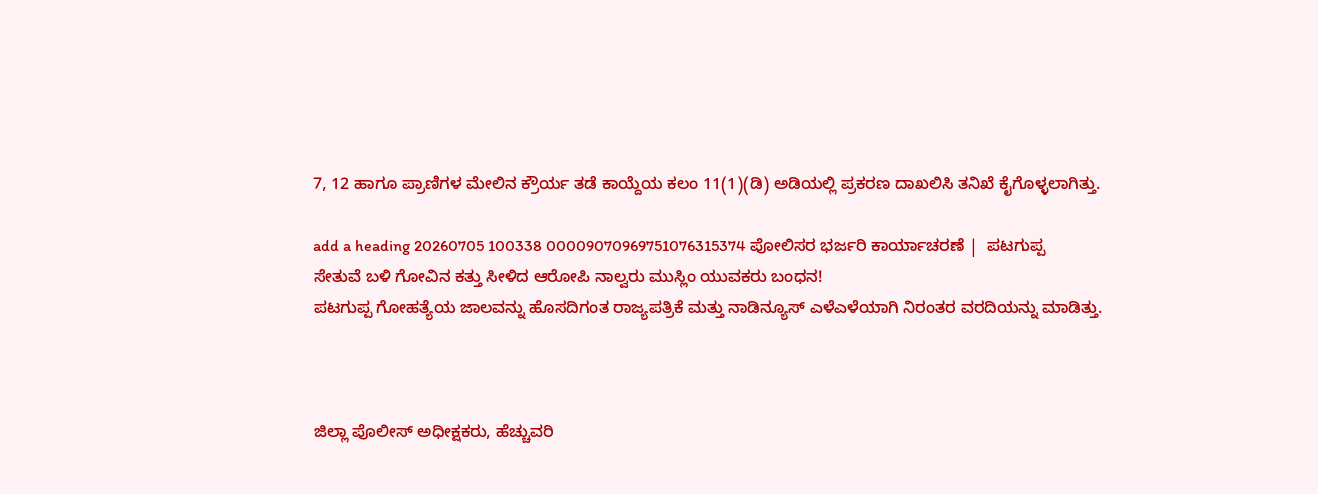7, 12 ಹಾಗೂ ಪ್ರಾಣಿಗಳ ಮೇಲಿನ ಕ್ರೌರ್ಯ ತಡೆ ಕಾಯ್ದೆಯ ಕಲಂ 11(1)(ಡಿ) ಅಡಿಯಲ್ಲಿ ಪ್ರಕರಣ ದಾಖಲಿಸಿ ತನಿಖೆ ಕೈಗೊಳ್ಳಲಾಗಿತ್ತು.

add a heading 20260705 100338 00009070969751076315374 ಪೋಲಿಸರ ಭರ್ಜರಿ ಕಾರ್ಯಾಚರಣೆ |  ಪಟಗುಪ್ಪ ಸೇತುವೆ ಬಳಿ ಗೋವಿನ ಕತ್ತು ಸೀಳಿದ ಆರೋಪಿ ನಾಲ್ವರು ಮುಸ್ಲಿಂ ಯುವಕರು ಬಂಧನ!
ಪಟಗುಪ್ಪ ಗೋಹತ್ಯೆಯ ಜಾಲವನ್ನು ಹೊಸದಿಗಂತ ರಾಜ್ಯಪತ್ರಿಕೆ ಮತ್ತು ನಾಡಿನ್ಯೂಸ್ ಎಳೆಎಳೆಯಾಗಿ ನಿರಂತರ ವರದಿಯನ್ನು ಮಾಡಿತ್ತು.



ಜಿಲ್ಲಾ ಪೊಲೀಸ್ ಅಧೀಕ್ಷಕರು, ಹೆಚ್ಚುವರಿ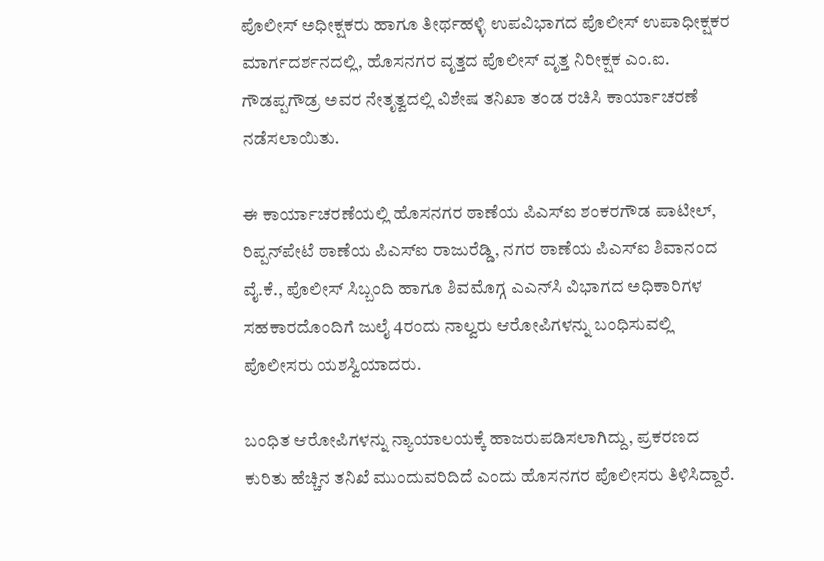ಪೊಲೀಸ್ ಅಧೀಕ್ಷಕರು ಹಾಗೂ ತೀರ್ಥಹಳ್ಳಿ ಉಪವಿಭಾಗದ ಪೊಲೀಸ್ ಉಪಾಧೀಕ್ಷಕರ ಮಾರ್ಗದರ್ಶನದಲ್ಲಿ, ಹೊಸನಗರ ವೃತ್ತದ ಪೊಲೀಸ್ ವೃತ್ತ ನಿರೀಕ್ಷಕ ಎಂ.ಐ. ಗೌಡಪ್ಪಗೌಡ್ರ ಅವರ ನೇತೃತ್ವದಲ್ಲಿ ವಿಶೇಷ ತನಿಖಾ ತಂಡ ರಚಿಸಿ ಕಾರ್ಯಾಚರಣೆ ನಡೆಸಲಾಯಿತು.

ಈ ಕಾರ್ಯಾಚರಣೆಯಲ್ಲಿ ಹೊಸನಗರ ಠಾಣೆಯ ಪಿಎಸ್‌ಐ ಶಂಕರಗೌಡ ಪಾಟೀಲ್, ರಿಪ್ಪನ್‌ಪೇಟೆ ಠಾಣೆಯ ಪಿಎಸ್‌ಐ ರಾಜುರೆಡ್ಡಿ, ನಗರ ಠಾಣೆಯ ಪಿಎಸ್‌ಐ ಶಿವಾನಂದ ವೈ.ಕೆ., ಪೊಲೀಸ್ ಸಿಬ್ಬಂದಿ ಹಾಗೂ ಶಿವಮೊಗ್ಗ ಎಎನ್‌ಸಿ ವಿಭಾಗದ ಅಧಿಕಾರಿಗಳ ಸಹಕಾರದೊಂದಿಗೆ ಜುಲೈ 4ರಂದು ನಾಲ್ವರು ಆರೋಪಿಗಳನ್ನು ಬಂಧಿಸುವಲ್ಲಿ ಪೊಲೀಸರು ಯಶಸ್ವಿಯಾದರು.

ಬಂಧಿತ ಆರೋಪಿಗಳನ್ನು ನ್ಯಾಯಾಲಯಕ್ಕೆ ಹಾಜರುಪಡಿಸಲಾಗಿದ್ದು, ಪ್ರಕರಣದ ಕುರಿತು ಹೆಚ್ಚಿನ ತನಿಖೆ ಮುಂದುವರಿದಿದೆ ಎಂದು ಹೊಸನಗರ ಪೊಲೀಸರು ತಿಳಿಸಿದ್ದಾರೆ.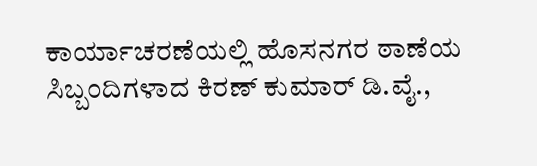ಕಾರ್ಯಾಚರಣೆಯಲ್ಲಿ ಹೊಸನಗರ ಠಾಣೆಯ ಸಿಬ್ಬಂದಿಗಳಾದ ಕಿರಣ್ ಕುಮಾರ್ ಡಿ.ವೈ.,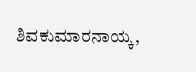ಶಿವಕುಮಾರನಾಯ್ಕ,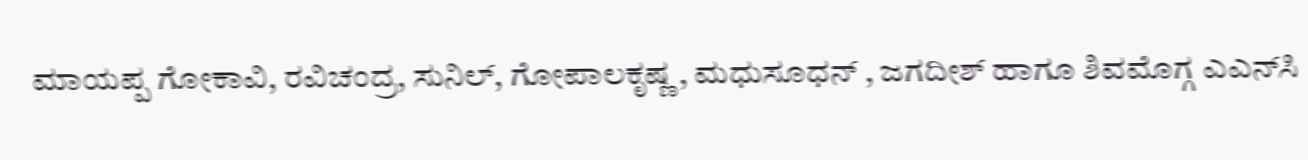ಮಾಯಪ್ಪ ಗೋಕಾವಿ, ರವಿಚಂದ್ರ, ಸುನಿಲ್, ಗೋಪಾಲಕೃಷ್ಣ , ಮಧುಸೂಧನ್ , ಜಗದೀಶ್ ಹಾಗೂ ಶಿವಮೊಗ್ಗ ಎಎನ್‌ಸಿ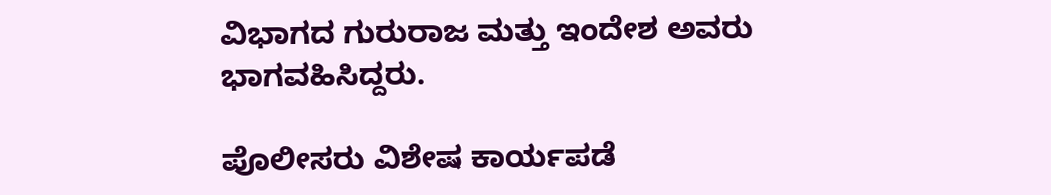ವಿಭಾಗದ ಗುರುರಾಜ ಮತ್ತು ಇಂದೇಶ ಅವರು ಭಾಗವಹಿಸಿದ್ದರು.

ಪೊಲೀಸರು ವಿಶೇಷ ಕಾರ್ಯಪಡೆ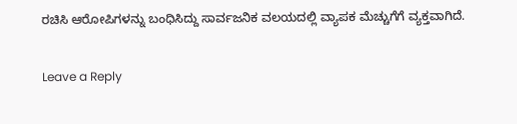ರಚಿಸಿ ಆರೋಪಿಗಳನ್ನು ಬಂಧಿಸಿದ್ದು ಸಾರ್ವಜನಿಕ ವಲಯದಲ್ಲಿ ವ್ಯಾಪಕ ಮೆಚ್ಚುಗೆಗೆ ವ್ಯಕ್ತವಾಗಿದೆ.

Leave a Reply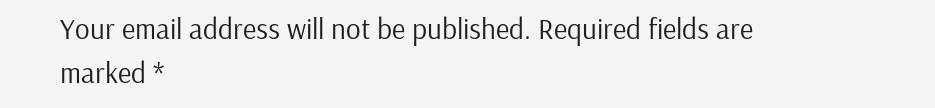Your email address will not be published. Required fields are marked *